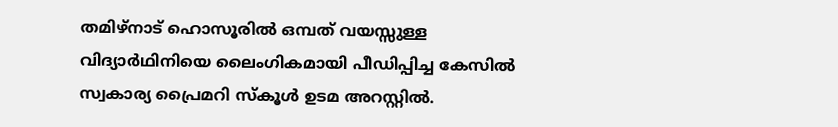തമിഴ്നാട് ഹൊസൂരിൽ ഒമ്പത് വയസ്സുള്ള വിദ്യാർഥിനിയെ ലൈംഗികമായി പീഡിപ്പിച്ച കേസിൽ സ്വകാര്യ പ്രൈമറി സ്കൂൾ ഉടമ അറസ്റ്റിൽ.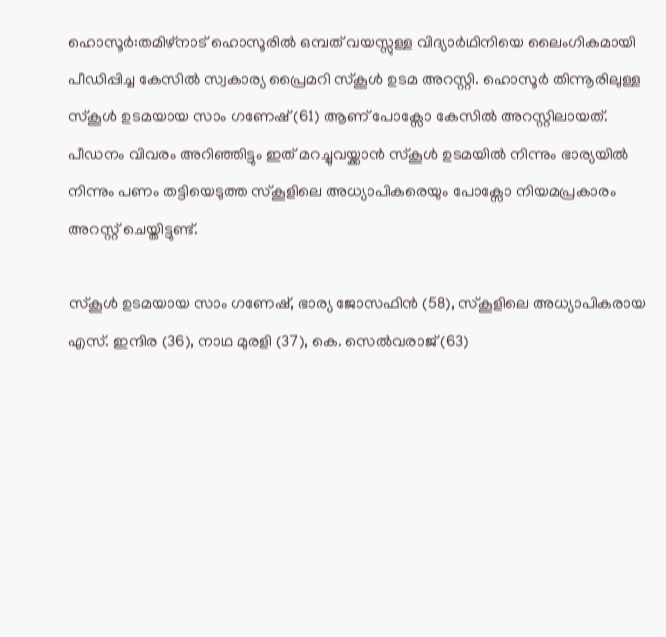ഹൊസൂർ:തമിഴ്നാട് ഹൊസൂരിൽ ഒമ്പത് വയസ്സുള്ള വിദ്യാർഥിനിയെ ലൈംഗികമായി പീഡിപ്പിച്ച കേസിൽ സ്വകാര്യ പ്രൈമറി സ്കൂൾ ഉടമ അറസ്റ്റി. ഹൊസൂർ തിന്നൂരിലുള്ള സ്കൂൾ ഉടമയായ സാം ഗണേഷ് (61) ആണ് പോക്സോ കേസിൽ അറസ്റ്റിലായത്. പീഡനം വിവരം അറിഞ്ഞിട്ടും ഇത് മറച്ചുവയ്ക്കാൻ സ്കൂൾ ഉടമയിൽ നിന്നും ഭാര്യയിൽ നിന്നും പണം തട്ടിയെടുത്ത സ്കൂളിലെ അധ്യാപികരെയും പോക്സോ നിയമപ്രകാരം അറസ്റ്റ് ചെയ്തിട്ടുണ്ട്.

സ്കൂള്‍ ഉടമയായ സാം ഗണേഷ്, ഭാര്യ ജോസഫിൻ (58), സ്കൂളിലെ അധ്യാപികരായ എസ്. ഇന്ദിര (36), നാഥ മുരളി (37), കെ. സെൽവരാജ് (63)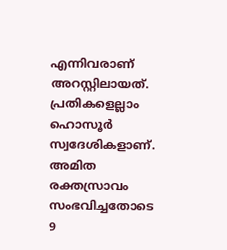എന്നിവരാണ് അറസ്റ്റിലായത്. പ്രതികളെല്ലാം ഹൊസൂർ സ്വദേശികളാണ്. അമിത രക്തസ്രാവം സംഭവിച്ചതോടെ 9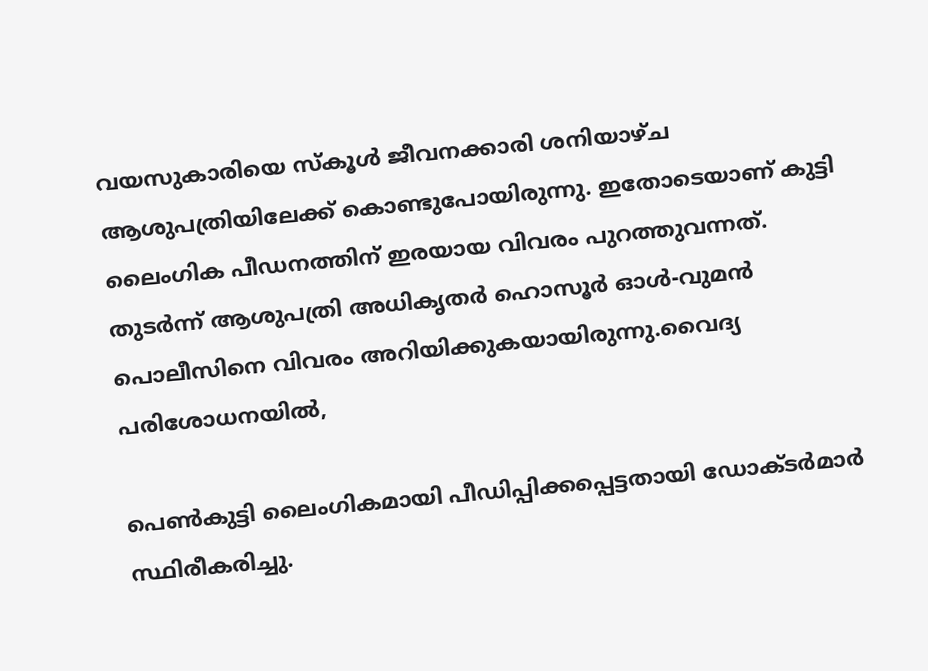വയസുകാരിയെ സ്കൂള്‍ ജീവനക്കാരി ശനിയാഴ്ച ആശുപത്രിയിലേക്ക് കൊണ്ടുപോയിരുന്നു. ഇതോടെയാണ് കുട്ടി ലൈംഗിക പീഡനത്തിന് ഇരയായ വിവരം പുറത്തുവന്നത്. തുടർന്ന് ആശുപത്രി അധികൃതർ ഹൊസൂർ ഓൾ-വുമൻ പൊലീസിനെ വിവരം അറിയിക്കുകയായിരുന്നു.വൈദ്യ പരിശോധനയിൽ,

പെൺകുട്ടി ലൈംഗികമായി പീഡിപ്പിക്കപ്പെട്ടതായി ഡോക്ടർമാർ സ്ഥിരീകരിച്ചു.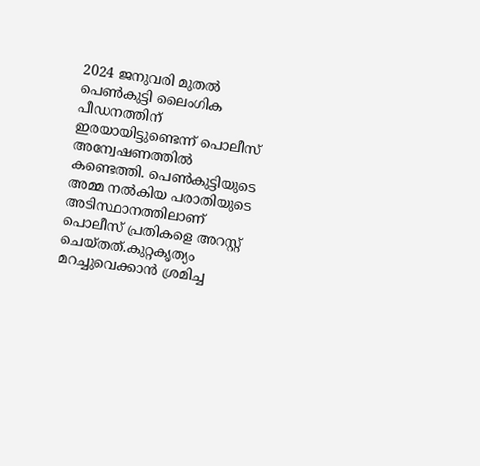2024 ജനുവരി മുതൽ പെൺകുട്ടി ലൈംഗിക പീഡനത്തിന് ഇരയായിട്ടുണ്ടെന്ന് പൊലീസ് അന്വേഷണത്തിൽ കണ്ടെത്തി. പെൺകുട്ടിയുടെ അമ്മ നൽകിയ പരാതിയുടെ അടിസ്ഥാനത്തിലാണ് പൊലീസ് പ്രതികളെ അറസ്റ്റ് ചെയ്തത്.കുറ്റകൃത്യം മറച്ചുവെക്കാൻ ശ്രമിച്ച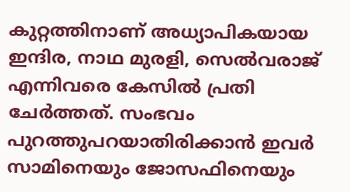കുറ്റത്തിനാണ് അധ്യാപികയായ ഇന്ദിര, നാഥ മുരളി, സെൽവരാജ് എന്നിവരെ കേസിൽ പ്രതി ചേർത്തത്. സംഭവം പുറത്തുപറയാതിരിക്കാൻ ഇവർ സാമിനെയും ജോസഫിനെയും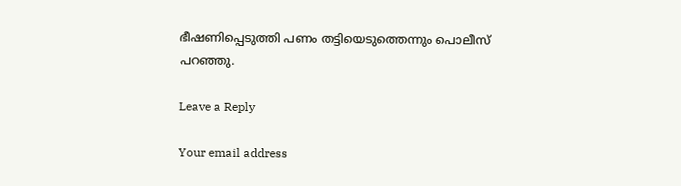ഭീഷണിപ്പെടുത്തി പണം തട്ടിയെടുത്തെന്നും പൊലീസ് പറഞ്ഞു.

Leave a Reply

Your email address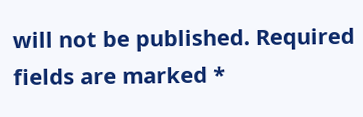will not be published. Required fields are marked *